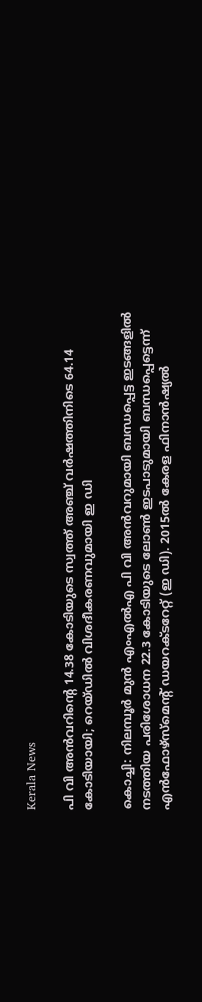Kerala News

പി വി അൻവറിന്റെ 14.38 കോടിയുടെ സ്വത്ത് അഞ്ച് വര്‍ഷത്തിനിടെ 64.14 കോടിയായി; റെയ്ഡില്‍ വിശദീകരണവുമായി ഇ ഡി

കൊച്ചി: നിലമ്പൂര്‍ മുന്‍ എംഎല്‍എ പി വി അന്‍വറുമായി ബന്ധപ്പെട്ട ഇടങ്ങളില്‍ നടത്തിയ പരിശോധന 22.3 കോടിയുടെ ലോണ്‍ ഇടപാടുമായി ബന്ധപ്പെട്ടെന്ന് എന്‍ഫോഴ്‌സ്‌മെന്റ് ഡയറക്ടറേറ്റ് (ഇ ഡി). 2015ല്‍ കേരള ഫിനാന്‍ഷ്യല്‍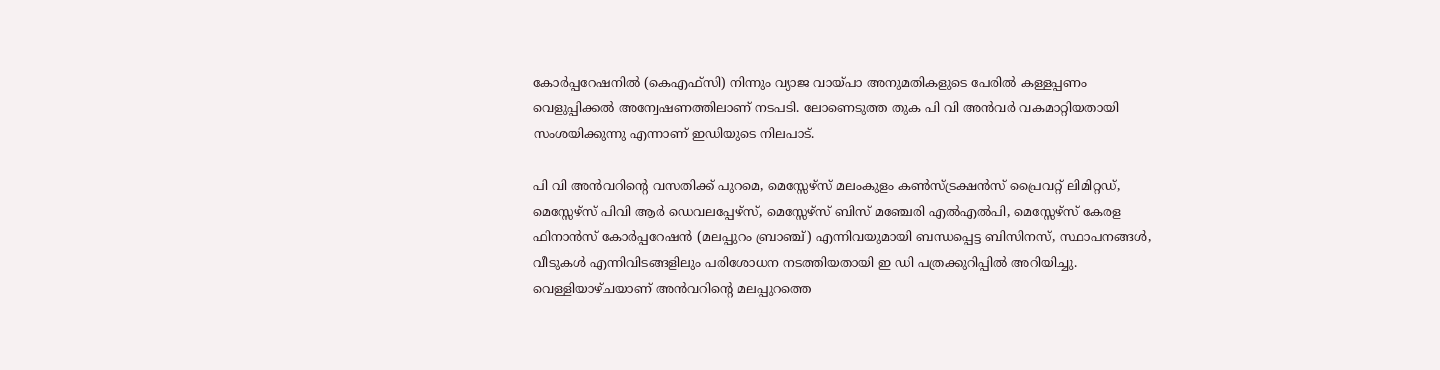കോര്‍പ്പറേഷനില്‍ (കെഎഫ്സി) നിന്നും വ്യാജ വായ്പാ അനുമതികളുടെ പേരില്‍ കള്ളപ്പണം വെളുപ്പിക്കല്‍ അന്വേഷണത്തിലാണ് നടപടി. ലോണെടുത്ത തുക പി വി അന്‍വര്‍ വകമാറ്റിയതായി സംശയിക്കുന്നു എന്നാണ് ഇഡിയുടെ നിലപാട്.

പി വി അന്‍വറിന്റെ വസതിക്ക് പുറമെ, മെസ്സേഴ്‌സ് മലംകുളം കണ്‍സ്ട്രക്ഷന്‍സ് പ്രൈവറ്റ് ലിമിറ്റഡ്, മെസ്സേഴ്‌സ് പിവി ആര്‍ ഡെവലപ്പേഴ്സ്, മെസ്സേഴ്‌സ് ബിസ് മഞ്ചേരി എല്‍എല്‍പി, മെസ്സേഴ്‌സ് കേരള ഫിനാന്‍സ് കോര്‍പ്പറേഷന്‍ (മലപ്പുറം ബ്രാഞ്ച്) എന്നിവയുമായി ബന്ധപ്പെട്ട ബിസിനസ്, സ്ഥാപനങ്ങള്‍, വീടുകള്‍ എന്നിവിടങ്ങളിലും പരിശോധന നടത്തിയതായി ഇ ഡി പത്രക്കുറിപ്പില്‍ അറിയിച്ചു. വെള്ളിയാഴ്ചയാണ് അന്‍വറിന്റെ മലപ്പുറത്തെ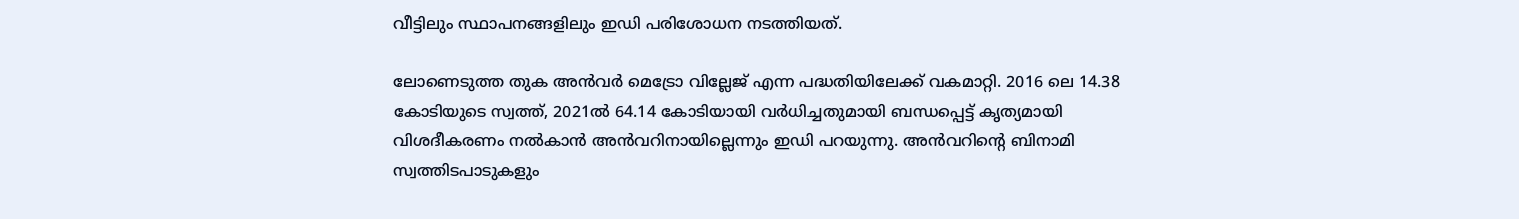വീട്ടിലും സ്ഥാപനങ്ങളിലും ഇഡി പരിശോധന നടത്തിയത്.

ലോണെടുത്ത തുക അന്‍വര്‍ മെട്രോ വില്ലേജ് എന്ന പദ്ധതിയിലേക്ക് വകമാറ്റി. 2016 ലെ 14.38 കോടിയുടെ സ്വത്ത്, 2021ല്‍ 64.14 കോടിയായി വര്‍ധിച്ചതുമായി ബന്ധപ്പെട്ട് കൃത്യമായി വിശദീകരണം നല്‍കാന്‍ അന്‍വറിനായില്ലെന്നും ഇഡി പറയുന്നു. അന്‍വറിന്റെ ബിനാമി സ്വത്തിടപാടുകളും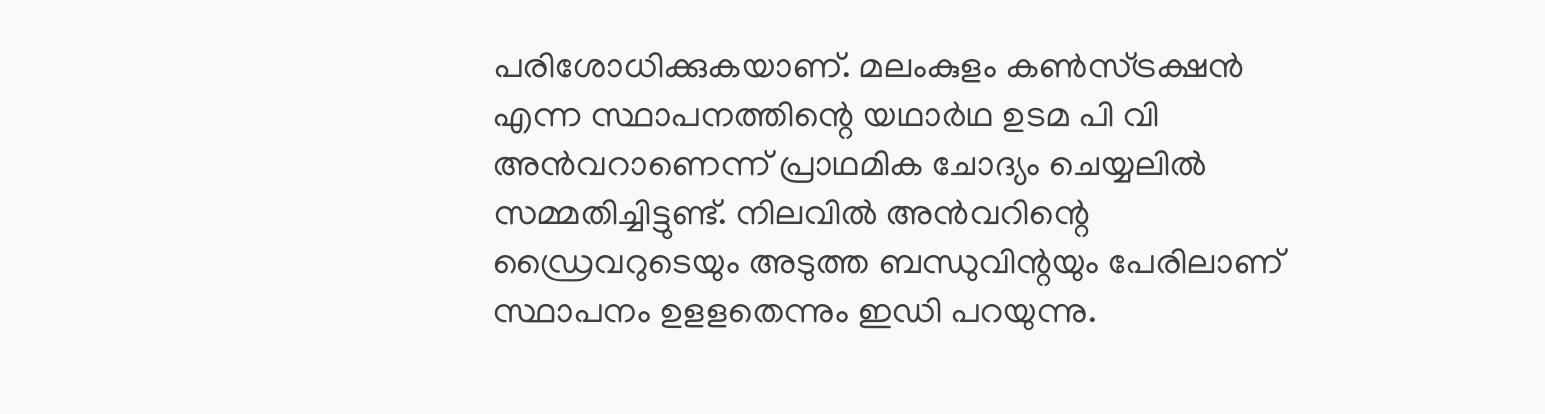പരിശോധിക്കുകയാണ്. മലംകുളം കണ്‍സ്ട്രക്ഷന്‍ എന്ന സ്ഥാപനത്തിന്റെ യഥാര്‍ഥ ഉടമ പി വി അന്‍വറാണെന്ന് പ്രാഥമിക ചോദ്യം ചെയ്യലില്‍ സമ്മതിച്ചിട്ടുണ്ട്. നിലവില്‍ അന്‍വറിന്റെ ഡ്രൈവറുടെയും അടുത്ത ബന്ധുവിന്റയും പേരിലാണ് സ്ഥാപനം ഉളളതെന്നും ഇഡി പറയുന്നു.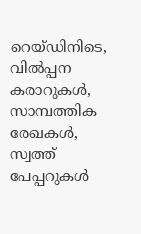റെയ്ഡിനിടെ, വില്‍പ്പന കരാറുകള്‍, സാമ്പത്തിക രേഖകള്‍, സ്വത്ത് പേപ്പറുകള്‍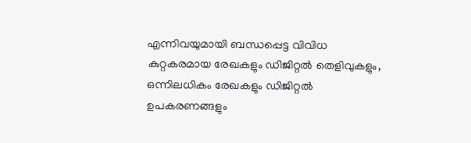എന്നിവയുമായി ബന്ധപ്പെട്ട വിവിധ കുറ്റകരമായ രേഖകളും ഡിജിറ്റല്‍ തെളിവുകളും, ഒന്നിലധികം രേഖകളും ഡിജിറ്റല്‍ ഉപകരണങ്ങളും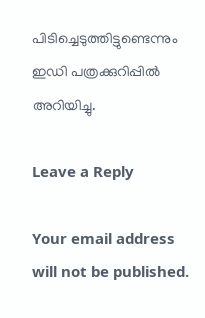പിടിച്ചെടുത്തിട്ടുണ്ടെന്നും ഇഡി പത്രക്കുറിപ്പില്‍ അറിയിച്ചു.

Leave a Reply

Your email address will not be published.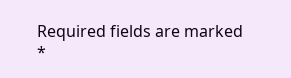Required fields are marked *